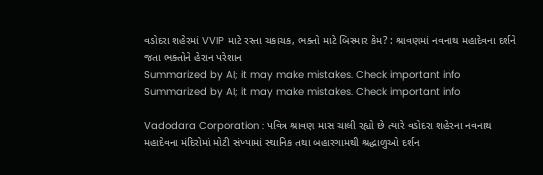વડોદરા શહેરમાં VVIP માટે રસ્તા ચકાચક, ભક્તો માટે બિસ્માર કેમ? : શ્રાવણમાં નવનાથ મહાદેવના દર્શને જતા ભક્તોને હેરાન પરેશાન
Summarized by AI; it may make mistakes. Check important info
Summarized by AI; it may make mistakes. Check important info

Vadodara Corporation : પવિત્ર શ્રાવણ માસ ચાલી રહ્યો છે ત્યારે વડોદરા શહેરના નવનાથ મહાદેવના મંદિરોમાં મોટી સંખ્યામાં સ્થાનિક તથા બહારગામથી શ્રદ્ધાળુઓ દર્શન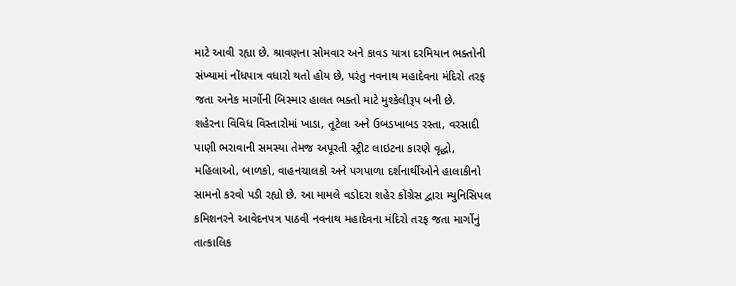માટે આવી રહ્યા છે. શ્રાવણના સોમવાર અને કાવડ યાત્રા દરમિયાન ભક્તોની સંખ્યામાં નોંધપાત્ર વધારો થતો હોય છે, પરંતુ નવનાથ મહાદેવના મંદિરો તરફ જતા અનેક માર્ગોની બિસ્માર હાલત ભક્તો માટે મુશ્કેલીરૂપ બની છે.
શહેરના વિવિધ વિસ્તારોમાં ખાડા, તૂટેલા અને ઉબડખાબડ રસ્તા, વરસાદી પાણી ભરાવાની સમસ્યા તેમજ અપૂરતી સ્ટ્રીટ લાઇટના કારણે વૃદ્ધો, મહિલાઓ, બાળકો, વાહનચાલકો અને પગપાળા દર્શનાર્થીઓને હાલાકીનો સામનો કરવો પડી રહ્યો છે. આ મામલે વડોદરા શહેર કોંગ્રેસ દ્વારા મ્યુનિસિપલ કમિશનરને આવેદનપત્ર પાઠવી નવનાથ મહાદેવના મંદિરો તરફ જતા માર્ગોનું તાત્કાલિક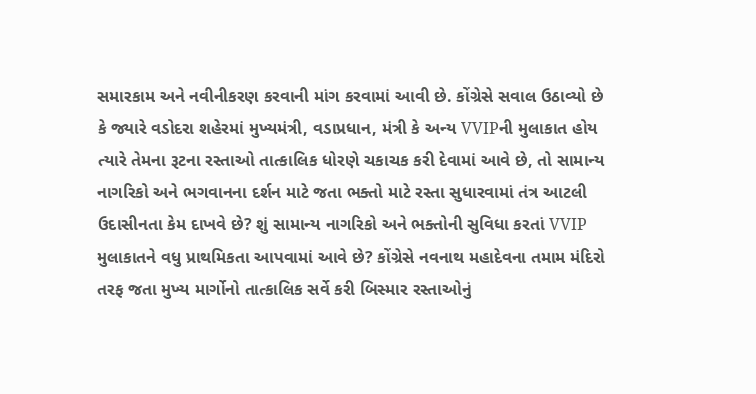સમારકામ અને નવીનીકરણ કરવાની માંગ કરવામાં આવી છે. કોંગ્રેસે સવાલ ઉઠાવ્યો છે કે જ્યારે વડોદરા શહેરમાં મુખ્યમંત્રી, વડાપ્રધાન, મંત્રી કે અન્ય VVIPની મુલાકાત હોય ત્યારે તેમના રૂટના રસ્તાઓ તાત્કાલિક ધોરણે ચકાચક કરી દેવામાં આવે છે, તો સામાન્ય નાગરિકો અને ભગવાનના દર્શન માટે જતા ભક્તો માટે રસ્તા સુધારવામાં તંત્ર આટલી ઉદાસીનતા કેમ દાખવે છે? શું સામાન્ય નાગરિકો અને ભક્તોની સુવિધા કરતાં VVIP મુલાકાતને વધુ પ્રાથમિકતા આપવામાં આવે છે? કોંગ્રેસે નવનાથ મહાદેવના તમામ મંદિરો તરફ જતા મુખ્ય માર્ગોનો તાત્કાલિક સર્વે કરી બિસ્માર રસ્તાઓનું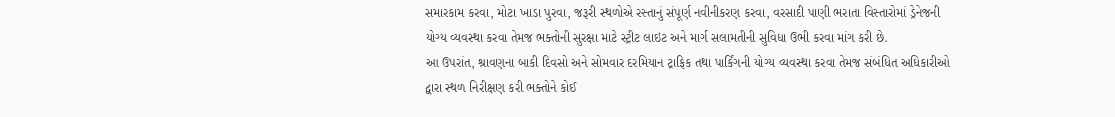સમારકામ કરવા, મોટા ખાડા પુરવા, જરૂરી સ્થળોએ રસ્તાનું સંપૂર્ણ નવીનીકરણ કરવા, વરસાદી પાણી ભરાતા વિસ્તારોમાં ડ્રેનેજની યોગ્ય વ્યવસ્થા કરવા તેમજ ભક્તોની સુરક્ષા માટે સ્ટ્રીટ લાઇટ અને માર્ગ સલામતીની સુવિધા ઉભી કરવા માંગ કરી છે.
આ ઉપરાંત, શ્રાવણના બાકી દિવસો અને સોમવાર દરમિયાન ટ્રાફિક તથા પાર્કિંગની યોગ્ય વ્યવસ્થા કરવા તેમજ સંબંધિત અધિકારીઓ દ્વારા સ્થળ નિરીક્ષણ કરી ભક્તોને કોઈ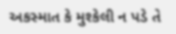અકસ્માત કે મુશ્કેલી ન પડે તે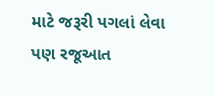માટે જરૂરી પગલાં લેવા પણ રજૂઆત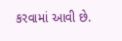કરવામાં આવી છે.